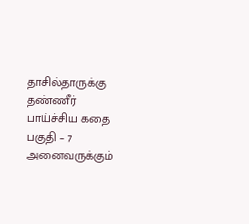தாசில்தாருக்கு தண்ணீர் பாய்ச்சிய கதை பகுதி – 7
அனைவருக்கும்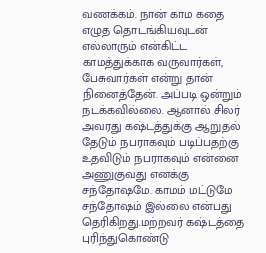வணக்கம். நான் காம கதை எழுத தொடங்கியவுடன் எல்லாரும் என்கிட்ட காமத்துக்காக வருவார்கள், பேசுவார்கள் என்று தான் நினைத்தேன். அப்படி ஒன்றும் நடக்கவில்லை. ஆனால் சிலர் அவரது கஷ்டத்துக்கு ஆறுதல் தேடும் நபராகவும் படிப்பதற்கு உதவிடும் நபராகவும் என்னை அணுகுவது எனக்கு சந்தோஷமே. காமம் மட்டுமே சந்தோஷம் இல்லை என்பது தெரிகிறது.மற்றவர் கஷ்டத்தை புரிந்துகொண்டு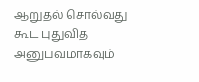ஆறுதல் சொல்வது கூட புதுவித அனுபவமாகவும்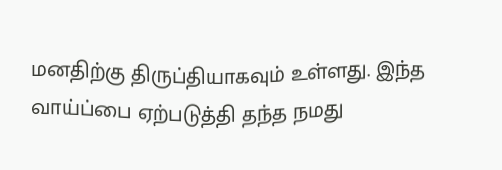மனதிற்கு திருப்தியாகவும் உள்ளது. இந்த வாய்ப்பை ஏற்படுத்தி தந்த நமது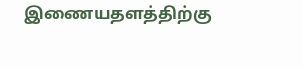இணையதளத்திற்கு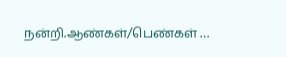நன்றி.ஆண்கள்/பெண்கள் …